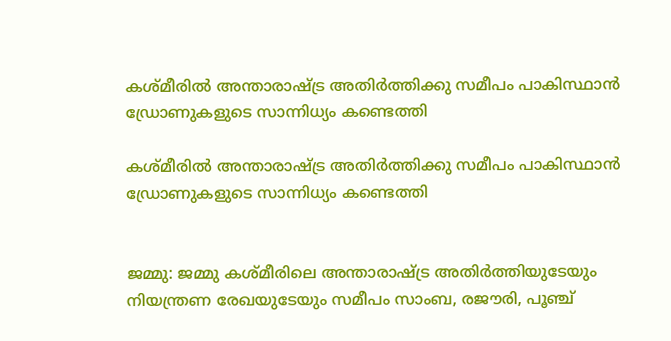കശ്മീരില്‍ അന്താരാഷ്ട്ര അതിര്‍ത്തിക്കു സമീപം പാകിസ്ഥാന്‍ ഡ്രോണുകളുടെ സാന്നിധ്യം കണ്ടെത്തി

കശ്മീരില്‍ അന്താരാഷ്ട്ര അതിര്‍ത്തിക്കു സമീപം പാകിസ്ഥാന്‍ ഡ്രോണുകളുടെ സാന്നിധ്യം കണ്ടെത്തി


ജമ്മു: ജമ്മു കശ്മീരിലെ അന്താരാഷ്ട്ര അതിര്‍ത്തിയുടേയും നിയന്ത്രണ രേഖയുടേയും സമീപം സാംബ, രജൗരി, പൂഞ്ച്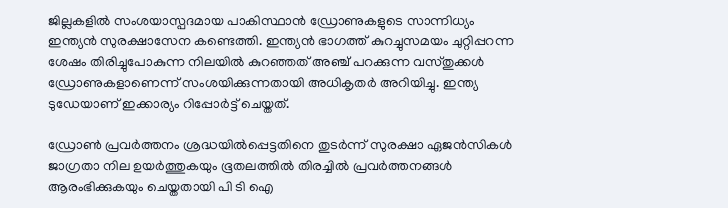ജില്ലകളില്‍ സംശയാസ്പദമായ പാകിസ്ഥാന്‍ ഡ്രോണുകളുടെ സാന്നിധ്യം ഇന്ത്യന്‍ സുരക്ഷാസേന കണ്ടെത്തി. ഇന്ത്യന്‍ ഭാഗത്ത് കുറച്ചുസമയം ചുറ്റിപ്പറന്ന ശേഷം തിരിച്ചുപോകുന്ന നിലയില്‍ കുറഞ്ഞത് അഞ്ച് പറക്കുന്ന വസ്തുക്കള്‍ ഡ്രോണുകളാണെന്ന് സംശയിക്കുന്നതായി അധികൃതര്‍ അറിയിച്ചു. ഇന്ത്യ ടുഡേയാണ് ഇക്കാര്യം റിപ്പോര്‍ട്ട് ചെയ്തത്.

ഡ്രോണ്‍ പ്രവര്‍ത്തനം ശ്രദ്ധയില്‍പ്പെട്ടതിനെ തുടര്‍ന്ന് സുരക്ഷാ ഏജന്‍സികള്‍ ജാഗ്രതാ നില ഉയര്‍ത്തുകയും ഭൂതലത്തില്‍ തിരച്ചില്‍ പ്രവര്‍ത്തനങ്ങള്‍ ആരംഭിക്കുകയും ചെയ്തതായി പി ടി ഐ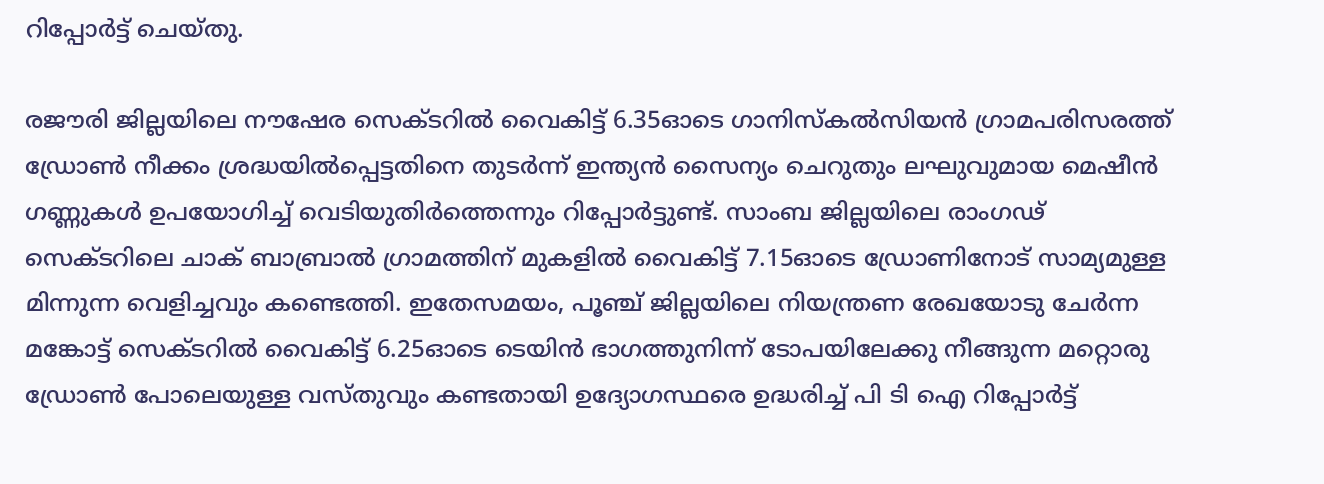റിപ്പോര്‍ട്ട് ചെയ്തു.

രജൗരി ജില്ലയിലെ നൗഷേര സെക്ടറില്‍ വൈകിട്ട് 6.35ഓടെ ഗാനിസ്‌കല്‍സിയന്‍ ഗ്രാമപരിസരത്ത് ഡ്രോണ്‍ നീക്കം ശ്രദ്ധയില്‍പ്പെട്ടതിനെ തുടര്‍ന്ന് ഇന്ത്യന്‍ സൈന്യം ചെറുതും ലഘുവുമായ മെഷീന്‍ ഗണ്ണുകള്‍ ഉപയോഗിച്ച് വെടിയുതിര്‍ത്തെന്നും റിപ്പോര്‍ട്ടുണ്ട്. സാംബ ജില്ലയിലെ രാംഗഢ് സെക്ടറിലെ ചാക് ബാബ്രാല്‍ ഗ്രാമത്തിന് മുകളില്‍ വൈകിട്ട് 7.15ഓടെ ഡ്രോണിനോട് സാമ്യമുള്ള മിന്നുന്ന വെളിച്ചവും കണ്ടെത്തി. ഇതേസമയം, പൂഞ്ച് ജില്ലയിലെ നിയന്ത്രണ രേഖയോടു ചേര്‍ന്ന മങ്കോട്ട് സെക്ടറില്‍ വൈകിട്ട് 6.25ഓടെ ടെയിന്‍ ഭാഗത്തുനിന്ന് ടോപയിലേക്കു നീങ്ങുന്ന മറ്റൊരു ഡ്രോണ്‍ പോലെയുള്ള വസ്തുവും കണ്ടതായി ഉദ്യോഗസ്ഥരെ ഉദ്ധരിച്ച് പി ടി ഐ റിപ്പോര്‍ട്ട്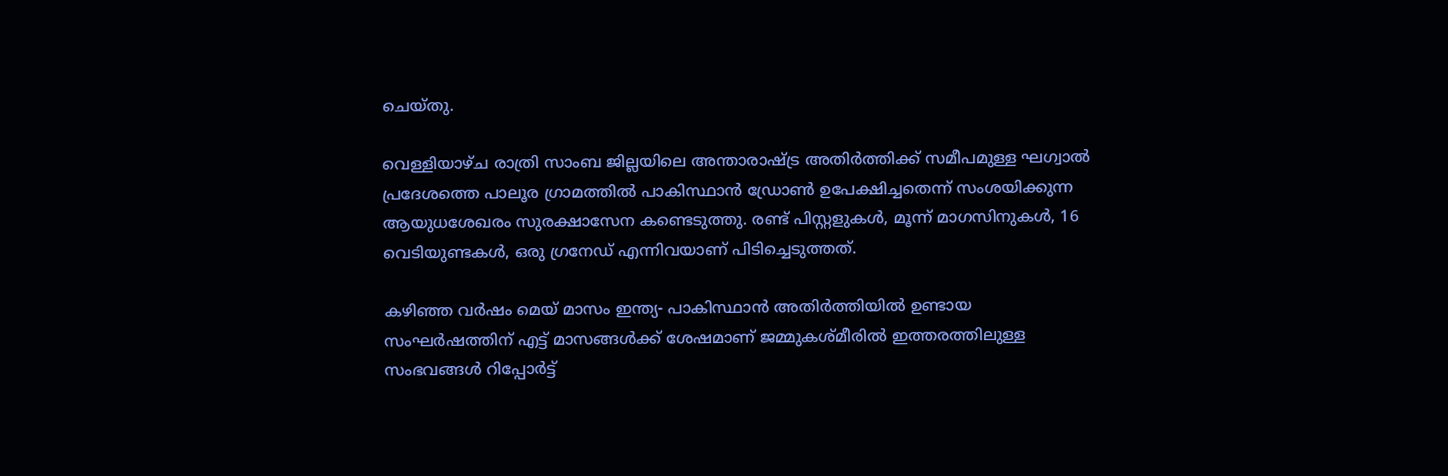ചെയ്തു.

വെള്ളിയാഴ്ച രാത്രി സാംബ ജില്ലയിലെ അന്താരാഷ്ട്ര അതിര്‍ത്തിക്ക് സമീപമുള്ള ഘഗ്വാല്‍ പ്രദേശത്തെ പാലൂര ഗ്രാമത്തില്‍ പാകിസ്ഥാന്‍ ഡ്രോണ്‍ ഉപേക്ഷിച്ചതെന്ന് സംശയിക്കുന്ന ആയുധശേഖരം സുരക്ഷാസേന കണ്ടെടുത്തു. രണ്ട് പിസ്റ്റളുകള്‍, മൂന്ന് മാഗസിനുകള്‍, 16 വെടിയുണ്ടകള്‍, ഒരു ഗ്രനേഡ് എന്നിവയാണ് പിടിച്ചെടുത്തത്.

കഴിഞ്ഞ വര്‍ഷം മെയ് മാസം ഇന്ത്യ- പാകിസ്ഥാന്‍ അതിര്‍ത്തിയില്‍ ഉണ്ടായ സംഘര്‍ഷത്തിന് എട്ട് മാസങ്ങള്‍ക്ക് ശേഷമാണ് ജമ്മുകശ്മീരില്‍ ഇത്തരത്തിലുള്ള സംഭവങ്ങള്‍ റിപ്പോര്‍ട്ട്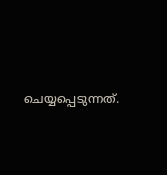ചെയ്യപ്പെടുന്നത്.